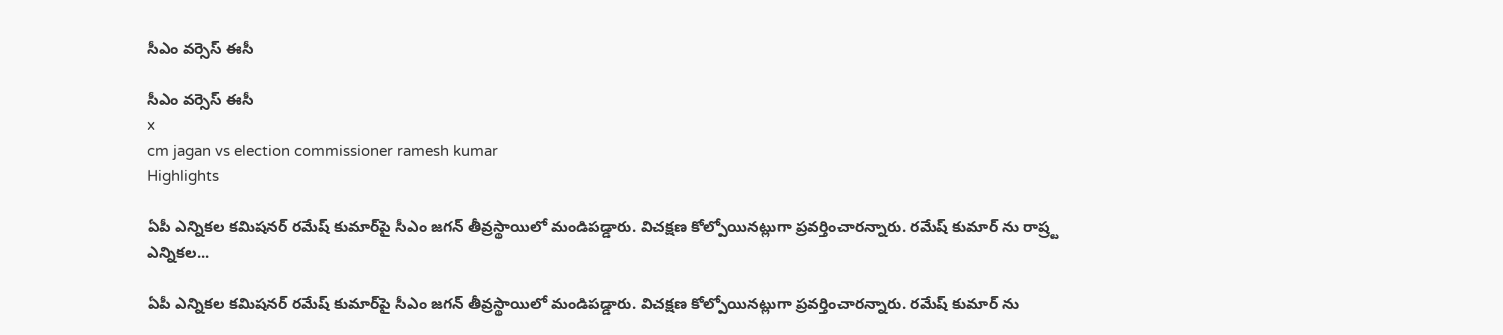సీఎం వర్సెస్ ఈసీ

సీఎం వర్సెస్ ఈసీ
x
cm jagan vs election commissioner ramesh kumar
Highlights

ఏపీ ఎన్నికల కమిషనర్ రమేష్ కుమార్‌పై సీఎం జగన్ తీవ్రస్థాయిలో మండిపడ్డారు. విచక్షణ కోల్పోయినట్లుగా ప్రవర్తించారన్నారు. రమేష్ కుమార్ ను రాష్ర్ట ఎన్నికల...

ఏపీ ఎన్నికల కమిషనర్ రమేష్ కుమార్‌పై సీఎం జగన్ తీవ్రస్థాయిలో మండిపడ్డారు. విచక్షణ కోల్పోయినట్లుగా ప్రవర్తించారన్నారు. రమేష్ కుమార్ ను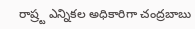రాష్ర్ట ఎన్నికల అధికారిగా చంద్రబాబు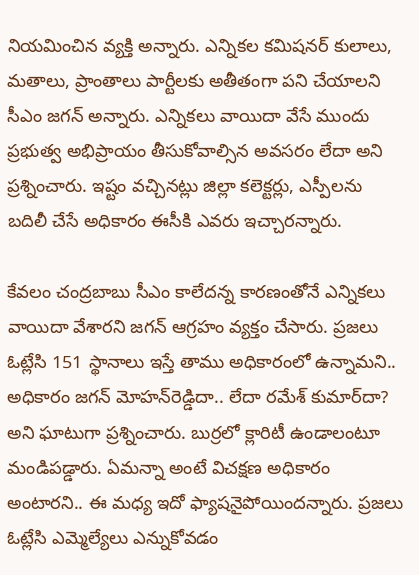నియమించిన వ్యక్తి అన్నారు. ఎన్నికల కమిషనర్ కులాలు, మతాలు, ప్రాంతాలు పార్టీలకు అతీతంగా పని చేయాలని సీఎం జగన్ అన్నారు. ఎన్నికలు వాయిదా వేసే ముందు ప్రభుత్వ అభిప్రాయం తీసుకోవాల్సిన అవసరం లేదా అని ప్రశ్నించారు. ఇష్టం వచ్చినట్లు జిల్లా కలెక్టర్లు, ఎస్పీలను బదిలీ చేసే అధికారం ఈసీకి ఎవరు ఇచ్చారన్నారు.

కేవలం చంద్రబాబు సీఎం కాలేదన్న కారణంతోనే ఎన్నికలు వాయిదా వేశారని జగన్ ఆగ్రహం వ్యక్తం చేసారు. ప్రజలు ఓట్లేసి 151 స్థానాలు ఇస్తే తాము అధికారంలో ఉన్నామని.. అధికారం జగన్‌ మోహన్‌రెడ్డిదా.. లేదా రమేశ్ కుమార్‌దా? అని ఘాటుగా ప్రశ్నించారు. బుర్రలో క్లారిటీ ఉండాలంటూ మండిపడ్డారు. ఏమన్నా అంటే విచక్షణ అధికారం అంటారని.. ఈ మధ్య ఇదో ఫ్యాషనైపోయిందన్నారు. ప్రజలు ఓట్లేసి ఎమ్మెల్యేలు ఎన్నుకోవడం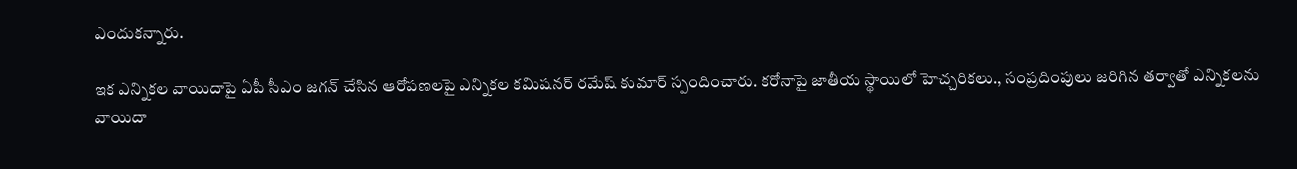ఎందుకన్నారు.

ఇక ఎన్నికల వాయిదాపై ఏపీ సీఎం జగన్ చేసిన ఆరోపణలపై ఎన్నికల కమిషనర్ రమేష్ కుమార్ స్పందించారు. కరోనాపై జాతీయ స్థాయిలో హెచ్చరికలు., సంప్రదింపులు జరిగిన తర్వాతో ఎన్నికలను వాయిదా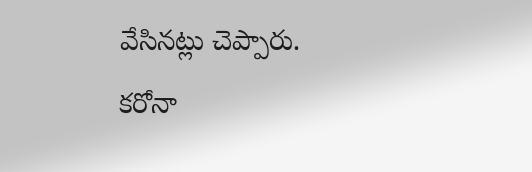వేసినట్లు చెప్పారు. కరోనా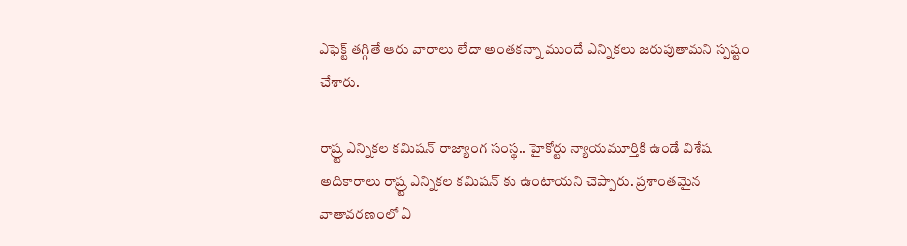ఎఫెక్ట్ తగ్గితే ఆరు వారాలు లేదా అంతకన్నా ముందే ఎన్నికలు జరుపుతామని స్పష్టం చేశారు.

రాష్ర్ట ఎన్నికల కమిషన్ రాజ్యాంగ సంస్థ.. హైకోర్టు న్యాయమూర్తికి ఉండే విశేష అదికారాలు రాష్ర్ట ఎన్నికల కమిషన్ కు ఉంటాయని చెప్పారు. ప్రశాంతమైన వాతావరణంలో ఏ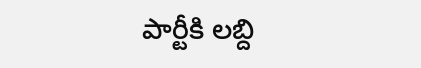పార్టీకి లబ్ది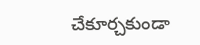చేకూర్చకుండా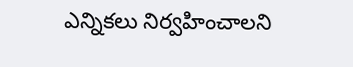ఎన్నికలు నిర్వహించాలని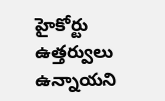హైకోర్టు ఉత్తర్వులు ఉన్నాయని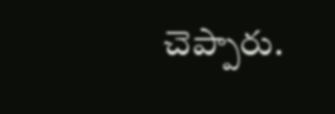చెప్పారు.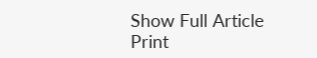Show Full Article
Print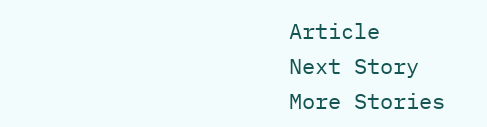Article
Next Story
More Stories